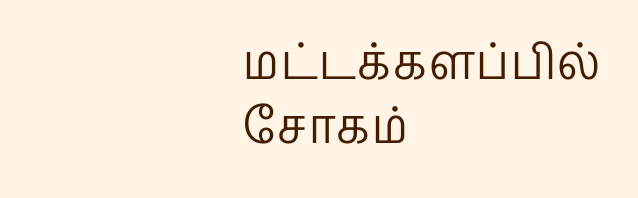மட்டக்களப்பில் சோகம்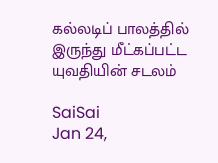கல்லடிப் பாலத்தில் இருந்து மீட்கப்பட்ட யுவதியின் சடலம்

SaiSai
Jan 24,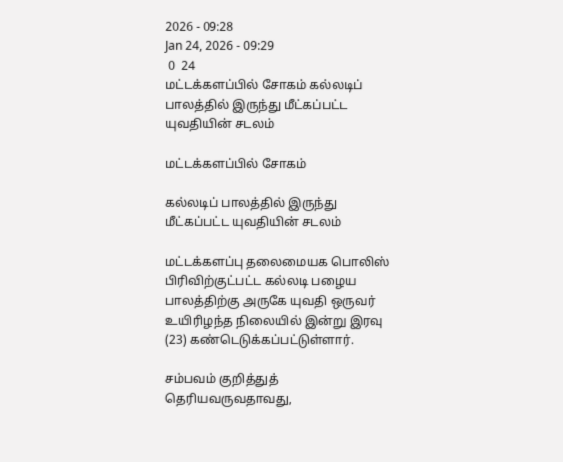2026 - 09:28
Jan 24, 2026 - 09:29
 0  24
மட்டக்களப்பில் சோகம் கல்லடிப் பாலத்தில் இருந்து மீட்கப்பட்ட யுவதியின் சடலம்

மட்டக்களப்பில் சோகம்

கல்லடிப் பாலத்தில் இருந்து மீட்கப்பட்ட யுவதியின் சடலம்

மட்டக்களப்பு தலைமையக பொலிஸ் பிரிவிற்குட்பட்ட கல்லடி பழைய பாலத்திற்கு அருகே யுவதி ஒருவர் உயிரிழந்த நிலையில் இன்று இரவு (23) கண்டெடுக்கப்பட்டுள்ளார்.

சம்பவம் குறித்துத் தெரியவருவதாவது,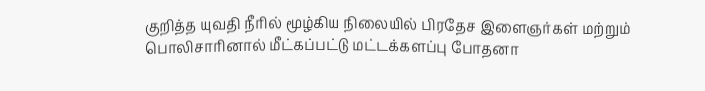குறித்த யுவதி நீரில் மூழ்கிய நிலையில் பிரதேச இளைஞர்கள் மற்றும் பொலிசாரினால் மீட்கப்பட்டு மட்டக்களப்பு போதனா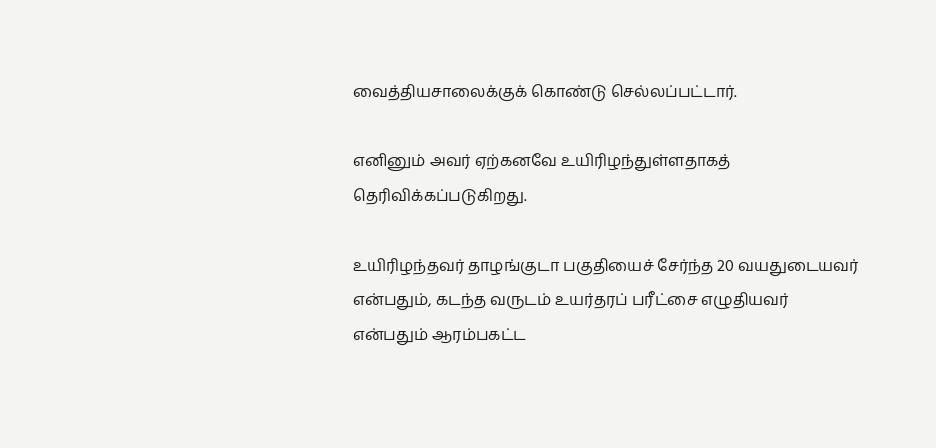வைத்தியசாலைக்குக் கொண்டு செல்லப்பட்டார்.

எனினும் அவர் ஏற்கனவே உயிரிழந்துள்ளதாகத் தெரிவிக்கப்படுகிறது.

உயிரிழந்தவர் தாழங்குடா பகுதியைச் சேர்ந்த 20 வயதுடையவர் என்பதும், கடந்த வருடம் உயர்தரப் பரீட்சை எழுதியவர் என்பதும் ஆரம்பகட்ட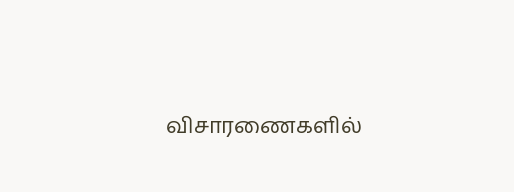விசாரணைகளில்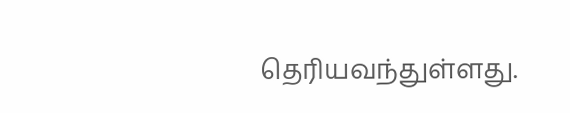தெரியவந்துள்ளது.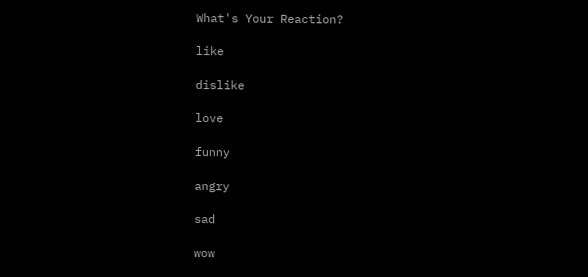What's Your Reaction?

like

dislike

love

funny

angry

sad

wow